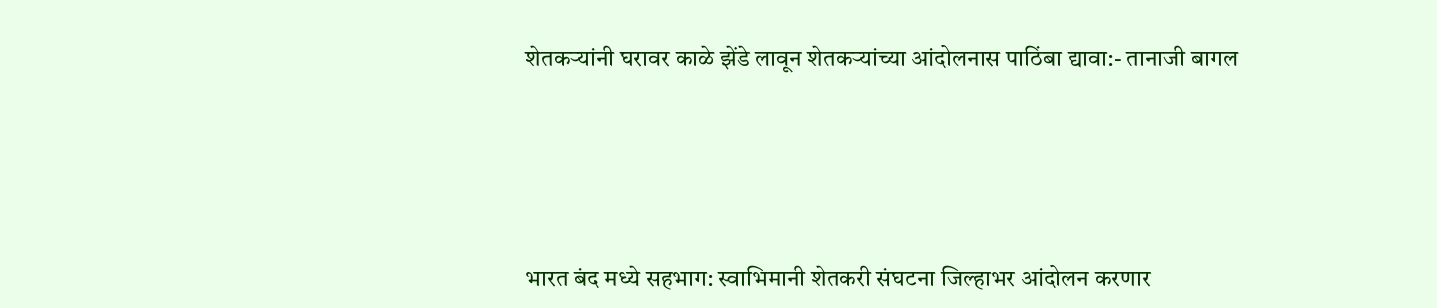शेतकऱ्यांनी घरावर काळे झेंडे लावून शेतकऱ्यांच्या आंदोलनास पाठिंबा द्यावा:- तानाजी बागल





भारत बंद मध्ये सहभाग: स्वाभिमानी शेतकरी संघटना जिल्हाभर आंदोलन करणार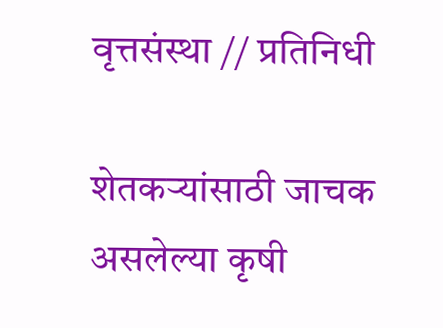वृत्तसंस्था // प्रतिनिधी

शेतकऱ्यांसाठी जाचक असलेल्या कृषी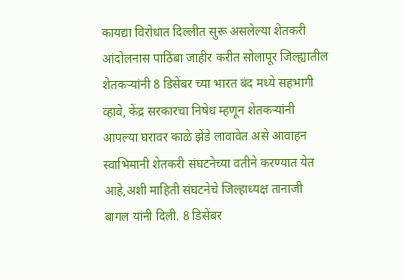कायद्या विरोधात दिल्लीत सुरू असलेल्या शेतकरी आंदोलनास पाठिंबा जाहीर करीत सोलापूर जिल्ह्यातील शेतकऱ्यांनी 8 डिसेंबर च्या भारत बंद मध्ये सहभागी व्हावे, केंद्र सरकारचा निषेध म्हणून शेतकऱ्यांनी आपल्या घरावर काळे झेंडे लावावेत असे आवाहन स्वाभिमानी शेतकरी संघटनेच्या वतीने करण्यात येत आहे,अशी माहिती संघटनेचे जिल्हाध्यक्ष तानाजी बागल यांनी दिली. 8 डिसेंबर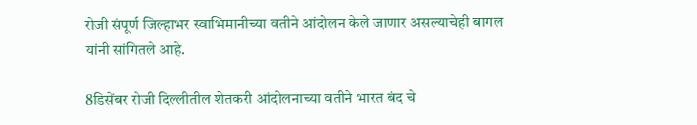रोजी संपूर्ण जिल्हाभर स्वाभिमानीच्या वतीने आंदोलन केले जाणार असल्याचेही बागल यांनी सांगितले आहे.

8डिसेंबर रोजी दिल्लीतील शेतकरी आंदोलनाच्या वतीने भारत बंद चे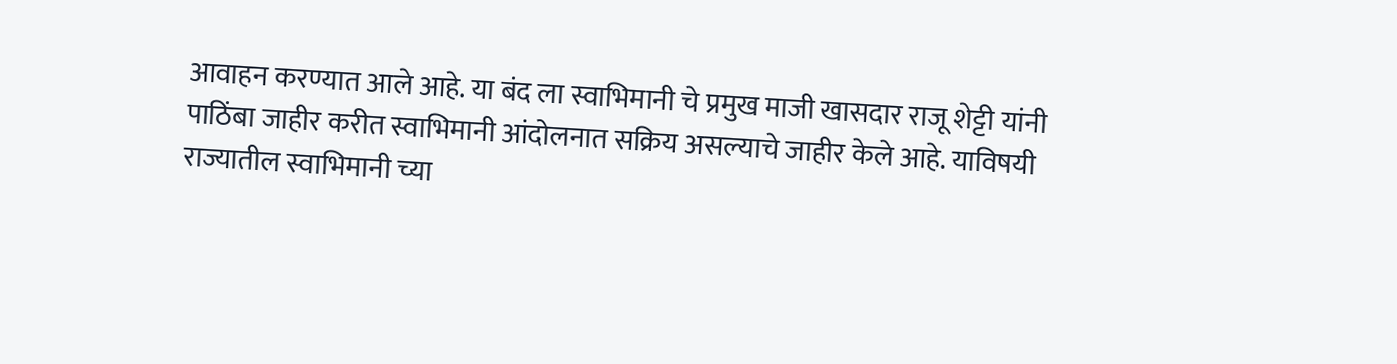आवाहन करण्यात आले आहे. या बंद ला स्वाभिमानी चे प्रमुख माजी खासदार राजू शेट्टी यांनी पाठिंबा जाहीर करीत स्वाभिमानी आंदोलनात सक्रिय असल्याचे जाहीर केले आहे. याविषयी राज्यातील स्वाभिमानी च्या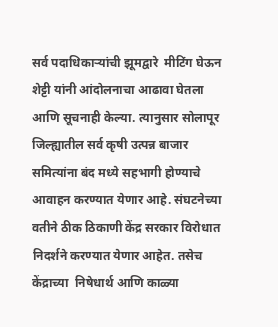सर्व पदाधिकाऱ्यांची झूमद्वारे  मीटिंग घेऊन शेट्टी यांनी आंदोलनाचा आढावा घेतला आणि सूचनाही केल्या. त्यानुसार सोलापूर जिल्ह्यातील सर्व कृषी उत्पन्न बाजार समित्यांना बंद मध्ये सहभागी होण्याचे आवाहन करण्यात येणार आहे. संघटनेच्या वतीने ठीक ठिकाणी केंद्र सरकार विरोधात निदर्शने करण्यात येणार आहेत. तसेच केंद्राच्या  निषेधार्थ आणि काळ्या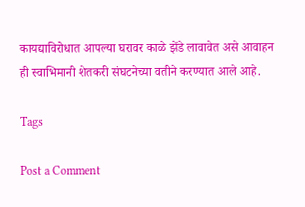कायद्याविरोधात आपल्या घरावर काळे झेंडे लावावेत असे आवाहन ही स्वाभिमानी शेतकरी संघटनेच्या वतीने करण्यात आले आहे.

Tags

Post a Comment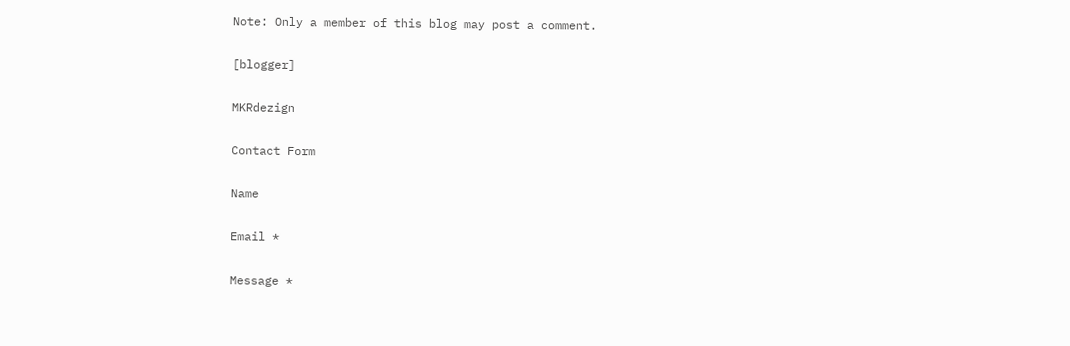Note: Only a member of this blog may post a comment.

[blogger]

MKRdezign

Contact Form

Name

Email *

Message *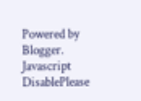Powered by Blogger.
Javascript DisablePlease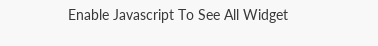Enable Javascript To See All Widget